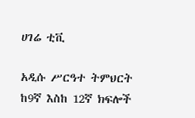ሀገሬ ቲቪ

አዲሱ ሥርዓተ ትምህርት ከ9ኛ እስከ 12ኛ ክፍሎች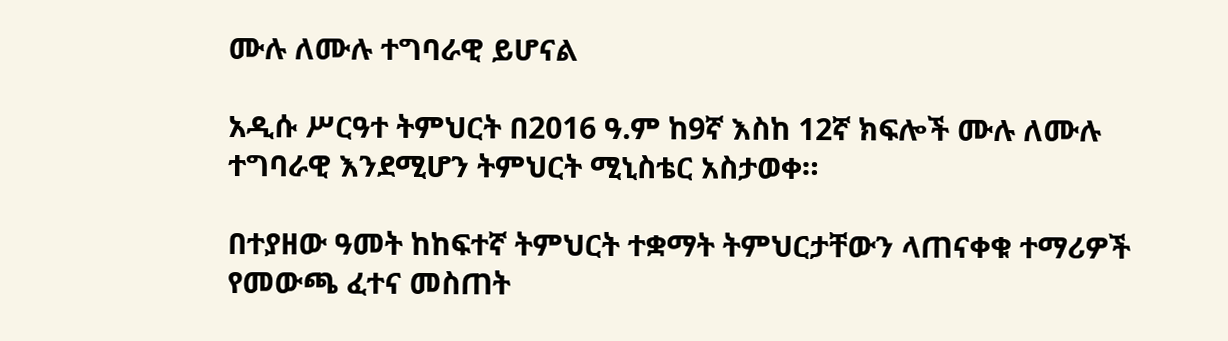ሙሉ ለሙሉ ተግባራዊ ይሆናል

አዲሱ ሥርዓተ ትምህርት በ2016 ዓ.ም ከ9ኛ እስከ 12ኛ ክፍሎች ሙሉ ለሙሉ ተግባራዊ እንደሚሆን ትምህርት ሚኒስቴር አስታወቀ።

በተያዘው ዓመት ከከፍተኛ ትምህርት ተቋማት ትምህርታቸውን ላጠናቀቁ ተማሪዎች የመውጫ ፈተና መስጠት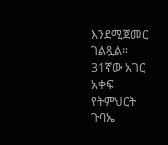እንደሚጀመር ገልጿል። 31ኛው አገር አቀፍ የትምህርት ጉባኤ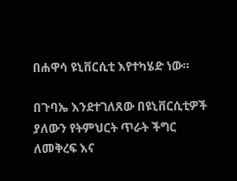በሐዋሳ ዩኒቨርሲቲ እየተካሄድ ነው።

በጉባኤ እንደተገለጸው በዩኒቨርሲቲዎች ያለውን የትምህርት ጥራት ችግር ለመቅረፍ እና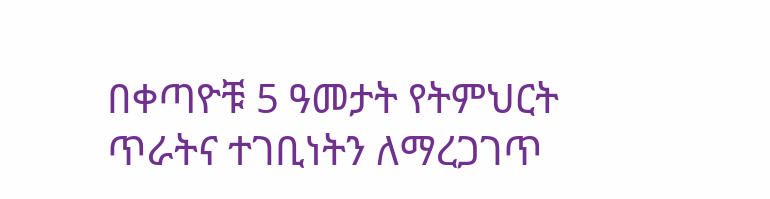በቀጣዮቹ 5 ዓመታት የትምህርት ጥራትና ተገቢነትን ለማረጋገጥ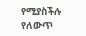የሚያስችሉ የለውጥ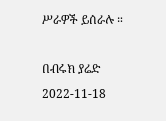ሥራዎች ይሰራሉ ።

በብሩክ ያሬድ
2022-11-18